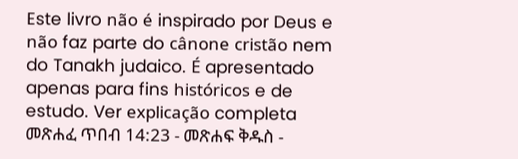Este livro não é inspirado por Deus e não faz parte do cânone cristão nem do Tanakh judaico. É apresentado apenas para fins históricos e de estudo. Ver explicação completa መጽሐፈ ጥበብ 14:23 - መጽሐፍ ቅዱስ -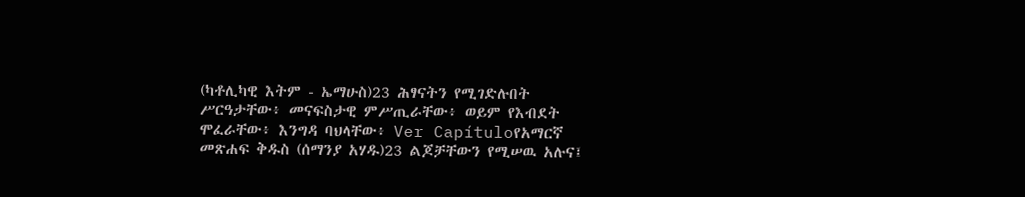(ካቶሊካዊ እትም - ኤማሁስ)23 ሕፃናትን የሚገድሉበት ሥርዓታቸው፥ መናፍስታዊ ምሥጢራቸው፥ ወይም የእብደት ሞፈራቸው፥ እንግዳ ባህላቸው፥ Ver Capítuloየአማርኛ መጽሐፍ ቅዱስ (ሰማንያ አሃዱ)23 ልጆቻቸውን የሚሠዉ አሉና፤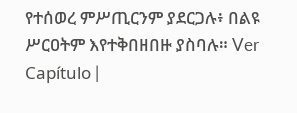የተሰወረ ምሥጢርንም ያደርጋሉ፥ በልዩ ሥርዐትም እየተቅበዘበዙ ያስባሉ። Ver Capítulo |